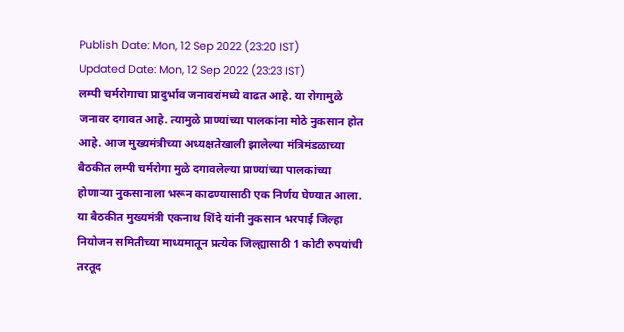Publish Date: Mon, 12 Sep 2022 (23:20 IST)
Updated Date: Mon, 12 Sep 2022 (23:23 IST)
लम्पी चर्मरोगाचा प्रादुर्भाव जनावरांमध्ये वाढत आहे. या रोगामुळे जनावर दगावत आहे. त्यामुळे प्राण्यांच्या पालकांना मोठे नुकसान होत आहे. आज मुख्यमंत्रीच्या अध्यक्षतेखाली झालेल्या मंत्रिमंडळाच्या बैठकीत लम्पी चर्मरोगा मुळे दगावलेल्या प्राण्यांच्या पालकांच्या होणाऱ्या नुकसानाला भरून काढण्यासाठी एक निर्णय घेण्यात आला. या बैठकीत मुख्यमंत्री एकनाथ शिंदे यांनी नुकसान भरपाई जिल्हा नियोजन समितीच्या माध्यमातून प्रत्येक जिल्ह्यासाठी 1 कोटी रुपयांची तरतूद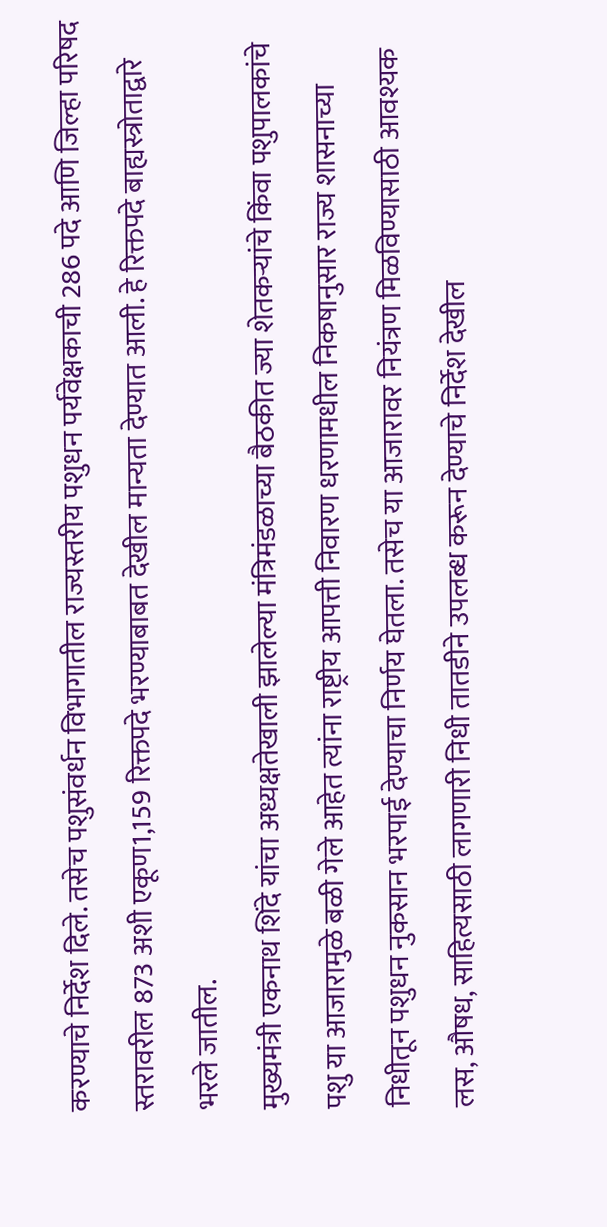करण्याचे निर्देश दिले. तसेच पशुसंवर्धन विभागातील राज्यस्तरीय पशुधन पर्यवेक्षकाची 286 पदे आणि जिल्हा परिषद स्तरावरील 873 अशी एकूण1,159 रिक्तपदे भरण्याबाबत देखील मान्यता देण्यात आली. हे रिक्तपदे बाह्यस्त्रोताद्वारे भरले जातील.
मुख्यमंत्री एकनाथ शिंदे यांचा अध्यक्षतेखाली झालेल्या मंत्रिमंडळाच्या बैठकीत ज्या शेतकऱ्यांचे किंवा पशुपालकांचे पशु या आजारामुळे बळी गेले आहेत त्यांना राष्ट्रीय आपत्ती निवारण धरणामधील निकषानुसार राज्य शासनाच्या निधीतून पशुधन नुकसान भरपाई देण्याचा निर्णय घेतला. तसेच या आजारावर नियंत्रण मिळविण्यासाठी आवश्यक लस, औषध, साहित्यसाठी लागणारी निधी तातडीने उपलब्ध करून देण्याचे निर्देश देखील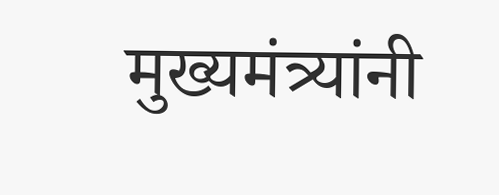मुख्यमंत्र्यांनी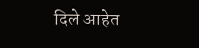दिले आहेत